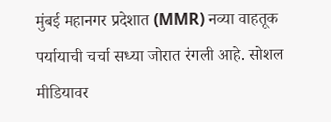मुंबई महानगर प्रदेशात (MMR) नव्या वाहतूक पर्यायाची चर्चा सध्या जोरात रंगली आहे. सोशल मीडियावर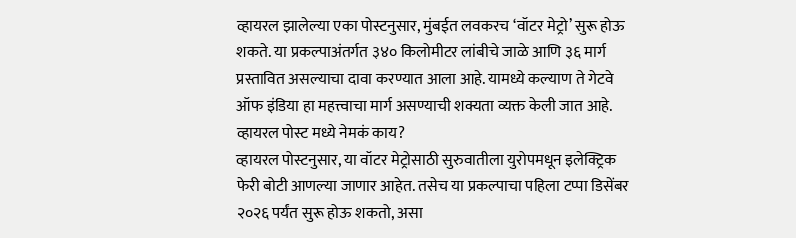व्हायरल झालेल्या एका पोस्टनुसार, मुंबईत लवकरच ‘वॉटर मेट्रो’ सुरू होऊ शकते. या प्रकल्पाअंतर्गत ३४० किलोमीटर लांबीचे जाळे आणि ३६ मार्ग प्रस्तावित असल्याचा दावा करण्यात आला आहे. यामध्ये कल्याण ते गेटवे ऑफ इंडिया हा महत्त्वाचा मार्ग असण्याची शक्यता व्यक्त केली जात आहे.
व्हायरल पोस्ट मध्ये नेमकं काय?
व्हायरल पोस्टनुसार, या वॉटर मेट्रोसाठी सुरुवातीला युरोपमधून इलेक्ट्रिक फेरी बोटी आणल्या जाणार आहेत. तसेच या प्रकल्पाचा पहिला टप्पा डिसेंबर २०२६ पर्यंत सुरू होऊ शकतो, असा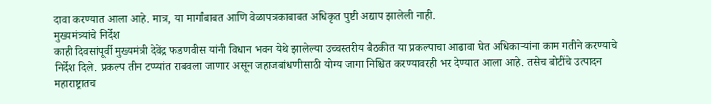दावा करण्यात आला आहे. मात्र, या मार्गांबाबत आणि वेळापत्रकाबाबत अधिकृत पुष्टी अद्याप झालेली नाही.
मुख्यमंत्र्यांचे निर्देश
काही दिवसांपूर्वी मुख्यमंत्री देवेंद्र फडणवीस यांनी विधान भवन येथे झालेल्या उच्चस्तरीय बैठकीत या प्रकल्पाचा आढावा घेत अधिकाऱ्यांना काम गतीने करण्याचे निर्देश दिले. प्रकल्प तीन टप्प्यांत राबवला जाणार असून जहाजबांधणीसाठी योग्य जागा निश्चित करण्यावरही भर देण्यात आला आहे. तसेच बोटींचे उत्पादन महाराष्ट्रातच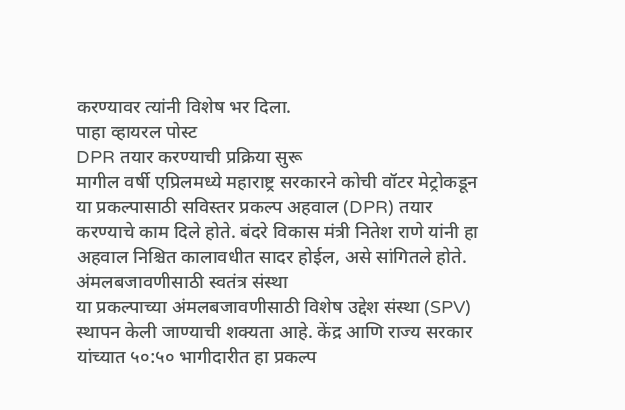करण्यावर त्यांनी विशेष भर दिला.
पाहा व्हायरल पोस्ट
DPR तयार करण्याची प्रक्रिया सुरू
मागील वर्षी एप्रिलमध्ये महाराष्ट्र सरकारने कोची वॉटर मेट्रोकडून या प्रकल्पासाठी सविस्तर प्रकल्प अहवाल (DPR) तयार करण्याचे काम दिले होते. बंदरे विकास मंत्री नितेश राणे यांनी हा अहवाल निश्चित कालावधीत सादर होईल, असे सांगितले होते.
अंमलबजावणीसाठी स्वतंत्र संस्था
या प्रकल्पाच्या अंमलबजावणीसाठी विशेष उद्देश संस्था (SPV) स्थापन केली जाण्याची शक्यता आहे. केंद्र आणि राज्य सरकार यांच्यात ५०:५० भागीदारीत हा प्रकल्प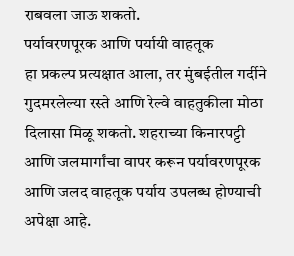राबवला जाऊ शकतो.
पर्यावरणपूरक आणि पर्यायी वाहतूक
हा प्रकल्प प्रत्यक्षात आला, तर मुंबईतील गर्दीने गुदमरलेल्या रस्ते आणि रेल्वे वाहतुकीला मोठा दिलासा मिळू शकतो. शहराच्या किनारपट्टी आणि जलमार्गांचा वापर करून पर्यावरणपूरक आणि जलद वाहतूक पर्याय उपलब्ध होण्याची अपेक्षा आहे.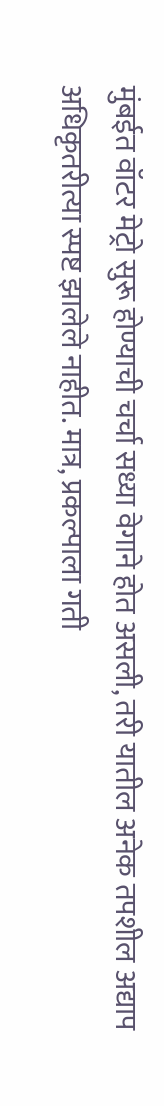मुंबईत वॉटर मेट्रो सुरू होण्याची चर्चा सध्या वेगाने होत असली, तरी यातील अनेक तपशील अद्याप अधिकृतरीत्या स्पष्ट झालेले नाहीत. मात्र, प्रकल्पाला गती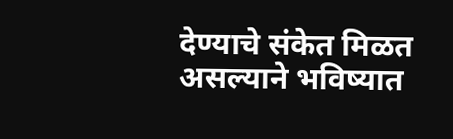देण्याचे संकेत मिळत असल्याने भविष्यात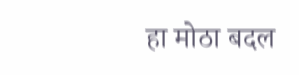हा मोठा बदल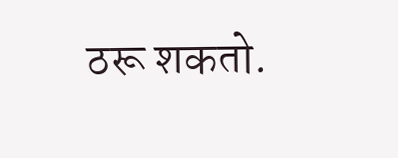ठरू शकतो.